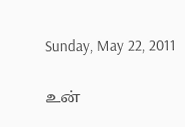Sunday, May 22, 2011

உன்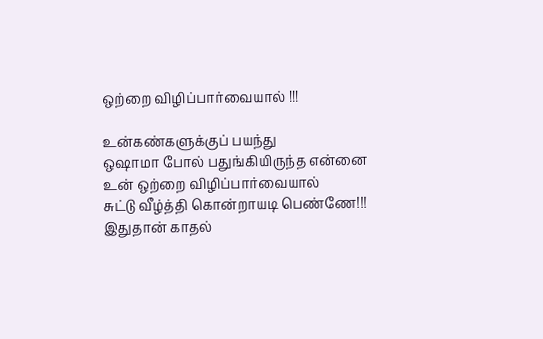ஒற்றை விழிப்பார்வையால் !!!

உன்கண்களுக்குப் பயந்து
ஒஷாமா போல் பதுங்கியிருந்த என்னை
உன் ஒற்றை விழிப்பார்வையால்
சுட்டு வீழ்த்தி கொன்றாயடி பெண்ணே!!!
இதுதான் காதல்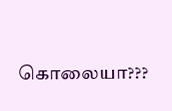கொலையா???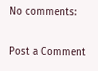No comments:

Post a Comment